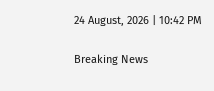24 August, 2026 | 10:42 PM

Breaking News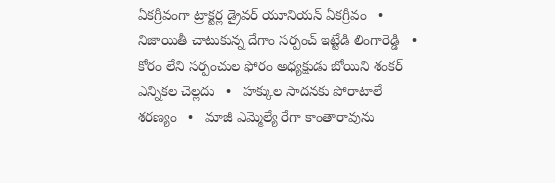ఏకగ్రీవంగా ట్రాక్టర్ల డ్రైవర్ యూనియన్ ఏకగ్రీవం   •   నిజాయితీ చాటుకున్న దేగాం సర్పంచ్ ఇట్టేడి లింగారెడ్డి   •   కోరం లేని సర్పంచుల ఫోరం అధ్యక్షుడు బోయిని శంకర్ ఎన్నికల చెల్లదు   •   హక్కుల సాదనకు పోరాటాలే శరణ్యం   •   మాజీ ఎమ్మెల్యే రేగా కాంతారావును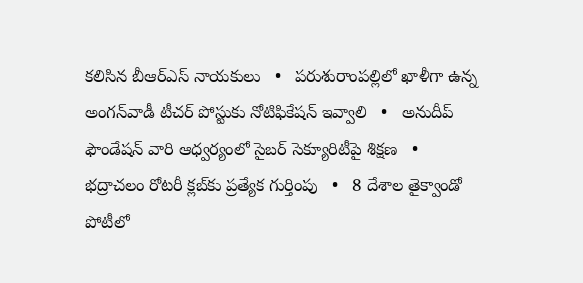కలిసిన బీఆర్ఎస్ నాయకులు   •   పరుశురాంపల్లిలో ఖాళీగా ఉన్న అంగన్‌వాడీ టీచర్ పోస్టుకు నోటిఫికేషన్ ఇవ్వాలి   •   అనుదీప్ ఫౌండేషన్ వారి ఆధ్వర్యంలో సైబర్ సెక్యూరిటీపై శిక్షణ   •   భద్రాచలం రోటరీ క్లబ్‌కు ప్రత్యేక గుర్తింపు   •   8 దేశాల తైక్వాండో పోటీలో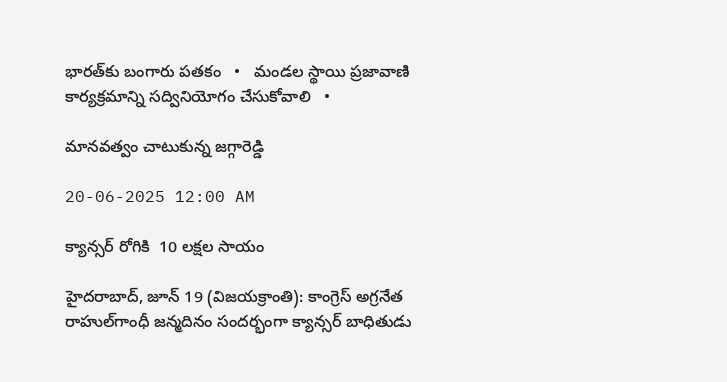భారత్‌కు బంగారు పతకం   •   మండల స్థాయి ప్రజావాణి కార్యక్రమాన్ని సద్వినియోగం చేసుకోవాలి   •

మానవత్వం చాటుకున్న జగ్గారెడ్డి

20-06-2025 12:00 AM

క్యాన్సర్ రోగికి  10 లక్షల సాయం

హైదరాబాద్, జూన్ 19 (విజయక్రాంతి): కాంగ్రెస్ అగ్రనేత రాహుల్‌గాంధీ జన్మదినం సందర్భంగా క్యాన్సర్ బాధితుడు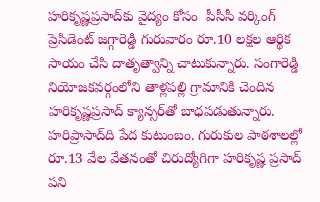హరికృష్ణప్రసాద్‌కు వైద్యం కోసం  పీసీసీ వర్కింగ్ ప్రెసిడెంట్ జగ్గారెడ్డి గురువారం రూ.10 లక్షల ఆర్థిక సాయం చేసి దాతృత్వాన్ని చాటుకున్నారు. సంగారెడ్డి నియోజకవర్గంలోని తాళ్లపల్లి గ్రామానికి చెందిన హరికృష్ణప్రసాద్ క్యాన్సర్‌తో బాధపడుతున్నారు. హరిప్రాసాద్‌ది పేద కుటుంబం. గురుకుల పాఠశాలల్లో రూ.13 వేల వేతనంతో చిరుద్యోగిగా హరికృష్ణ ప్రసాద్ పని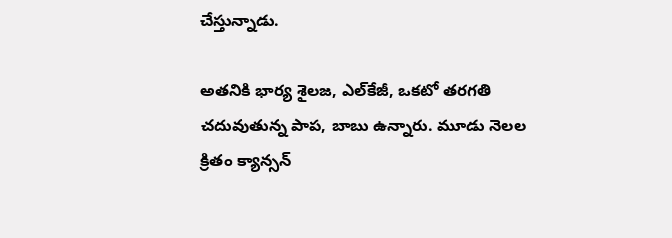చేస్తున్నాడు.

అతనికి భార్య శైలజ, ఎల్‌కేజీ, ఒకటో తరగతి చదువుతున్న పాప, బాబు ఉన్నారు. మూడు నెలల క్రితం క్యాన్సన్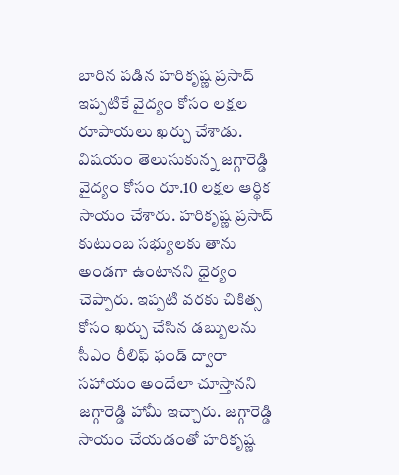బారిన పడిన హరికృష్ణ ప్రసాద్ ఇప్పటికే వైద్యం కోసం లక్షల రూపాయలు ఖర్చు చేశాడు. విషయం తెలుసుకున్న జగ్గారెడ్డి వైద్యం కోసం రూ.10 లక్షల ఆర్థిక సాయం చేశారు. హరికృష్ణ ప్రసాద్ కుటుంబ సభ్యులకు తాను అండగా ఉంటానని ధైర్యం చెప్పారు. ఇప్పటి వరకు చికిత్స కోసం ఖర్చు చేసిన డబ్బులను సీఎం రీలిఫ్ ఫండ్ ద్వారా సహాయం అందేలా చూస్తానని జగ్గారెడ్డి హామీ ఇచ్చారు. జగ్గారెడ్డి సాయం చేయడంతో హరికృష్ణ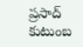ప్రసాద్ కుటుంబ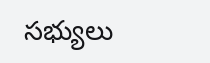సభ్యులు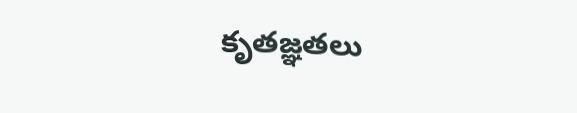కృతజ్ఞతలు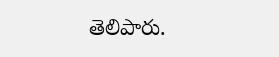తెలిపారు.